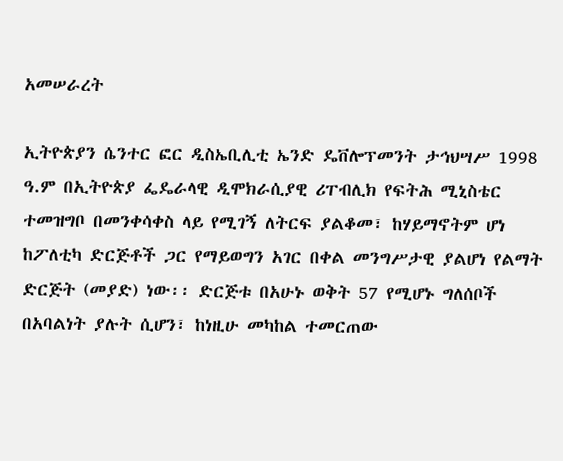አመሠራረት

ኢትዮጵያን ሴንተር ፎር ዲስኤቢሊቲ ኤንድ ዴቨሎፕመንት ታኅህሣሥ 1998 ዓ.ም በኢትዮጵያ ፌዴራላዊ ዲሞክራሲያዊ ሪፐብሊክ የፍትሕ ሚኒስቴር ተመዝግቦ በመንቀሳቀስ ላይ የሚገኝ ለትርፍ ያልቆመ፣ ከሃይማኖትም ሆነ ከፖለቲካ ድርጅቶች ጋር የማይወግን አገር በቀል መንግሥታዊ ያልሆነ የልማት ድርጅት (መያድ) ነው፡፡ ድርጅቱ በአሁኑ ወቅት 57 የሚሆኑ ግለሰቦች በአባልነት ያሉት ሲሆን፣ ከነዚሁ መካከል ተመርጠው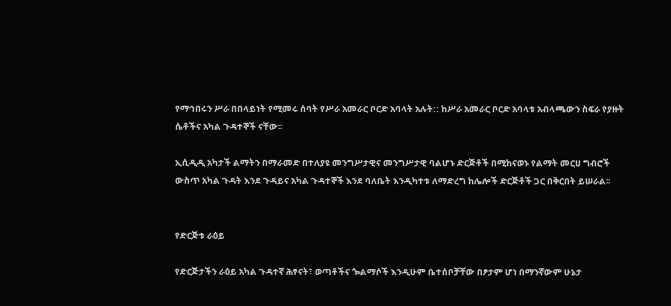የማኅበሩን ሥራ በበላይነት የሚመሩ ሰባት የሥራ አመራር ቦርድ አባላት አሉት:: ከሥራ አመራር ቦርድ አባላቱ አብላጫውን ስፍራ የያዙት ሴቶችና አካል ጉዳተኞች ናቸው፡፡

ኢሲዲዲ አካታች ልማትን በማራመድ በተለያዩ መንግሥታዊና መንግሥታዊ ባልሆኑ ድርጅቶች በሚከናወኑ የልማት መርሀ ግብሮች ውስጥ አካል ጉዳት እንደ ጉዳይና አካል ጉዳተኞች እንደ ባለቤት እንዲካተቱ ለማድረግ ከሌሎች ድርጅቶች ጋር በቅርበት ይሠራል፡፡


የድርጅቱ ራዕይ

የድርጅታችን ራዕይ አካል ጉዳተኛ ሕፃናት፣ ወጣቶችና ጐልማሶች እንዲሁም ቤተሰቦቻቸው በፆታም ሆነ በማንኛውም ሁኔታ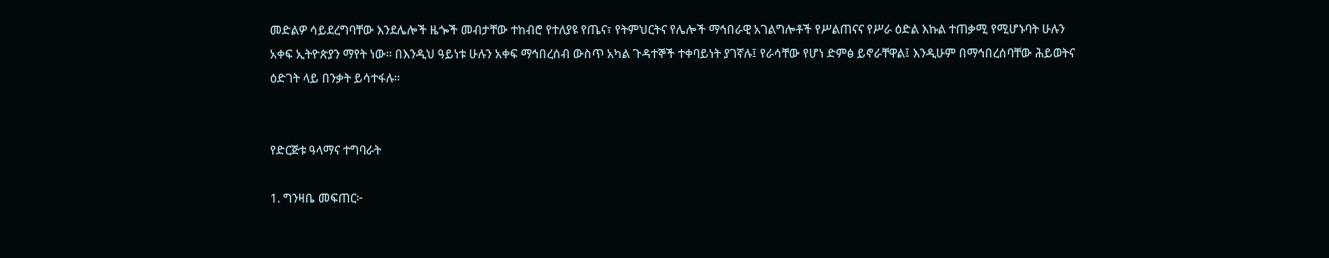መድልዎ ሳይደረግባቸው እንደሌሎች ዜጐች መብታቸው ተከብሮ የተለያዩ የጤና፣ የትምህርትና የሌሎች ማኅበራዊ አገልግሎቶች የሥልጠናና የሥራ ዕድል እኩል ተጠቃሚ የሚሆኑባት ሁሉን አቀፍ ኢትዮጵያን ማየት ነው፡፡ በእንዲህ ዓይነቱ ሁሉን አቀፍ ማኅበረሰብ ውስጥ አካል ጉዳተኞች ተቀባይነት ያገኛሉ፤ የራሳቸው የሆነ ድምፅ ይኖራቸዋል፤ እንዲሁም በማኅበረሰባቸው ሕይወትና ዕድገት ላይ በንቃት ይሳተፋሉ፡፡


የድርጅቱ ዓላማና ተግባራት

1. ግንዛቤ መፍጠር፦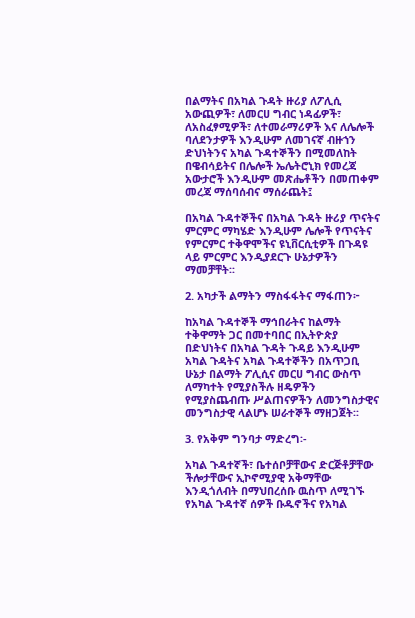በልማትና በአካል ጉዳት ዙሪያ ለፖሊሲ አውጪዎች፣ ለመርሀ ግብር ነዳፊዎች፣ ለአስፈፃሚዎች፣ ለተመራማሪዎች እና ለሌሎች ባለደንታዎች እንዲሁም ለመገናኛ ብዙኀን ድህነትንና አካል ጉዳተኞችን በሚመለከት በዌብሳይትና በሌሎች ኤሌትሮኒክ የመረጃ አውታሮች እንዲሁም መጽሔቶችን በመጠቀም መረጃ ማሰባሰብና ማሰራጨት፤

በአካል ጉዳተኞችና በአካል ጉዳት ዙሪያ ጥናትና ምርምር ማካሄድ እንዲሁም ሌሎች የጥናትና የምርምር ተቅዋሞችና ዩኒቨርሲቲዎች በጉዳዩ ላይ ምርምር እንዲያደርጉ ሁኔታዎችን ማመቻቸት፡፡

2. አካታች ልማትን ማስፋፋትና ማፋጠን፦

ከአካል ጉዳተኞች ማኅበራትና ከልማት ተቅዋማት ጋር በመተባበር በኢትዮጵያ በድህነትና በአካል ጉዳት ጉዳይ እንዲሁም አካል ጉዳትና አካል ጉዳተኞችን በአጥጋቢ ሁኔታ በልማት ፖሊሲና መርሀ ግብር ውስጥ ለማካተት የሚያስችሉ ዘዴዎችን የሚያስጨብጡ ሥልጠናዎችን ለመንግስታዊና መንግስታዊ ላልሆኑ ሠራተኞች ማዘጋጀት፡፡

3. የአቅም ግንባታ ማድረግ፡-

አካል ጉዳተኛች፣ ቤተሰቦቻቸውና ድርጅቶቻቸው ችሎታቸውና ኢኮኖሚያዊ አቅማቸው እንዲጎለብት በማህበረሰቡ ዉስጥ ለሚገኙ የአካል ጉዳተኛ ሰዎች ቡዱኖችና የአካል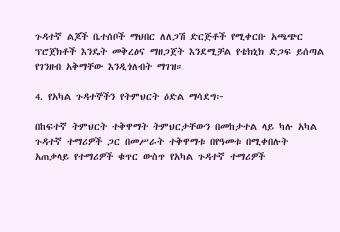ጉዳተኛ ልጆች ቤተሰቦች ማህበር ለለጋሽ ድርጅቶች የሚቀርቡ አጫጭር ፕሮጀክቶች እንዴት መቅረፅና ማዘጋጀት እንደሚቻል የቴክኒክ ድጋፍ ይሰጣል የገንዘብ አቅማቸው እንዲጎለብት ማገዝ።

4. የአካል ጉዳተኞችን የትምህርት ዕድል ማሳደግ፦

በከፍተኛ ትምህርት ተቅዋማት ትምህርታቸውን በመከታተል ላይ ካሉ አካል ጉዳተኛ ተማሪዎች ጋር በመሥራት ተቅዋማቱ በየዓመቱ በሚቀበሉት አጠቃላይ የተማሪዎች ቁጥር ውስጥ የአካል ጉዳተኛ ተማሪዎች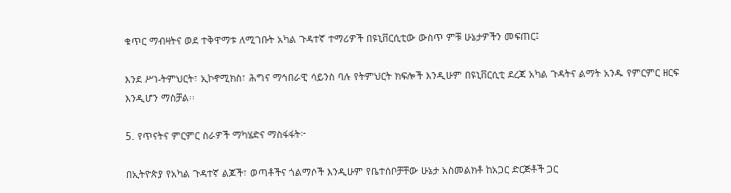ቁጥር ማብዛትና ወደ ተቅዋማቱ ለሚገቡት አካል ጉዳተኛ ተማሪዎች በዩኒቨርሲቲው ውስጥ ምቹ ሁኔታዎችን መፍጠር፤

እንደ ሥነ-ትምህርት፣ ኢኮኖሚክስ፣ ሕግና ማኅበራዊ ሳይንስ ባሉ የትምህርት ክፍሎች እንዲሁም በዩኒቨርሲቲ ደረጃ አካል ጉዳትና ልማት አንዱ የምርምር ዘርፍ እንዲሆን ማስቻል፡፡

5. የጥናትና ምርምር ስራዎች ማካሄድና ማስፋፋት፦

በኢትዮጵያ የአካል ጉዳተኛ ልጆች፣ ወጣቶችና ጎልማሶች እንዲሁም የቤተሰቦቻቸው ሁኔታ አስመልክቶ ከአጋር ድርጅቶች ጋር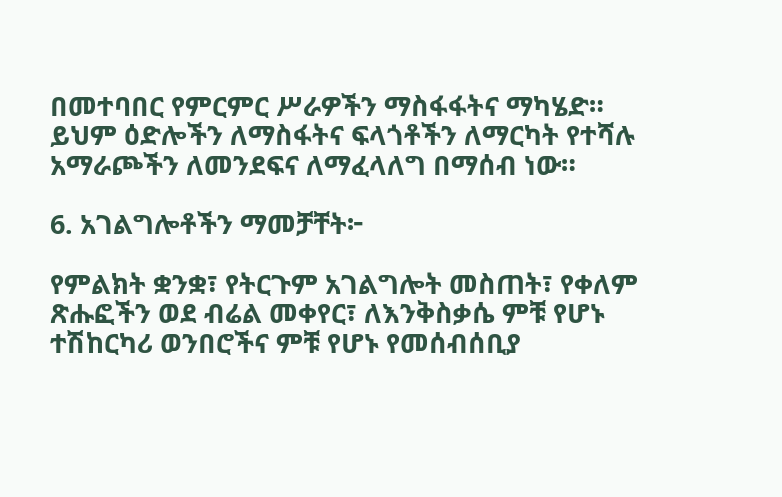በመተባበር የምርምር ሥራዎችን ማስፋፋትና ማካሄድ። ይህም ዕድሎችን ለማስፋትና ፍላጎቶችን ለማርካት የተሻሉ አማራጮችን ለመንደፍና ለማፈላለግ በማሰብ ነው።

6. አገልግሎቶችን ማመቻቸት፦

የምልክት ቋንቋ፣ የትርጉም አገልግሎት መስጠት፣ የቀለም ጽሑፎችን ወደ ብሬል መቀየር፣ ለእንቅስቃሴ ምቹ የሆኑ ተሽከርካሪ ወንበሮችና ምቹ የሆኑ የመሰብሰቢያ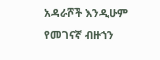አዳራሾች እንዲሁም የመገናኛ ብዙኀን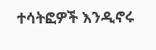ተሳትፎዎች እንዲኖሩ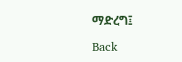ማድረግ፤

Back